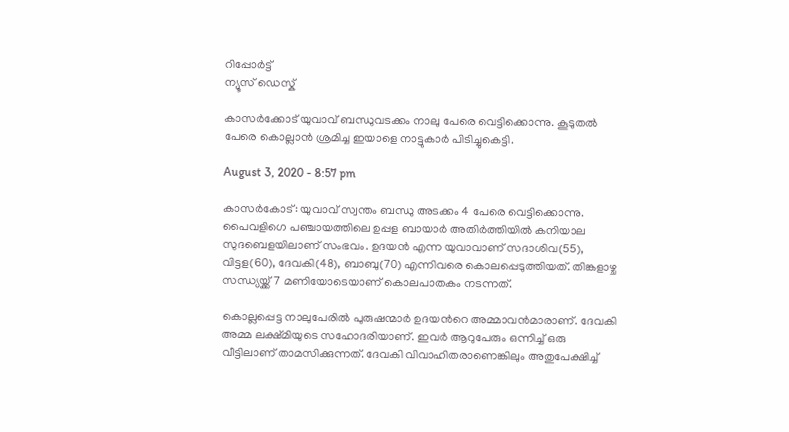റിപ്പോര്‍ട്ട്
ന്യൂസ് ഡെസ്ക്

കാസർക്കോട് യുവാവ് ബന്ധുവടക്കം നാലു പേരെ വെട്ടിക്കൊന്നു. കൂടുതല്‍ പേരെ കൊല്ലാന്‍ ശ്രമിച്ച ഇയാളെ നാട്ടുകാർ പിടിച്ചുകെട്ടി.

August 3, 2020 - 8:57 pm

കാസർകോട്: യുവാവ് സ്വന്തം ബന്ധു അടക്കം 4 പേരെ വെട്ടിക്കൊന്നു. പൈവളിഗെ പഞ്ചായത്തിലെ ഉപ്പള ബായാര്‍ അതിർത്തിയില്‍ കനിയാല സുദബെളയിലാണ് സംഭവം. ഉദയൻ എന്ന യുവാവാണ് സദാശിവ(55), വിട്ടള(60), ദേവകി(48), ബാബു(70) എന്നിവരെ കൊലപ്പെടുത്തിയത്. തിങ്കളാഴ്ച സന്ധ്യയ്ക്ക് 7 മണിയോടെയാണ് കൊലപാതകം നടന്നത്.

കൊല്ലപ്പെട്ട നാലുപേരില്‍ പുരുഷന്മാർ ഉദയന്‍റെ അമ്മാവന്‍മാരാണ്. ദേവകി അമ്മ ലക്ഷ്മിയുടെ സഹോദരിയാണ്. ഇവർ ആറുപേരും ഒന്നിച്ച് ഒരു വീട്ടിലാണ് താമസിക്കുന്നത്. ദേവകി വിവാഹിതരാണെങ്കിലും അതുപേക്ഷിച്ച്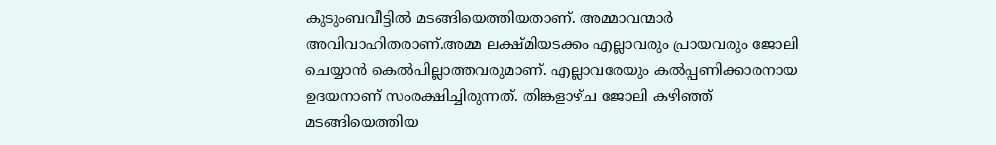കുടുംബവീട്ടില്‍ മടങ്ങിയെത്തിയതാണ്. അമ്മാവന്മാർ അവിവാഹിതരാണ്.അമ്മ ലക്ഷ്മിയടക്കം എല്ലാവരും പ്രായവരും ജോലി ചെയ്യാന്‍ കെല്‍പില്ലാത്തവരുമാണ്. എല്ലാവരേയും കല്‍പ്പണിക്കാരനായ ഉദയനാണ് സംരക്ഷിച്ചിരുന്നത്. തിങ്കളാഴ്ച ജോലി കഴിഞ്ഞ് മടങ്ങിയെത്തിയ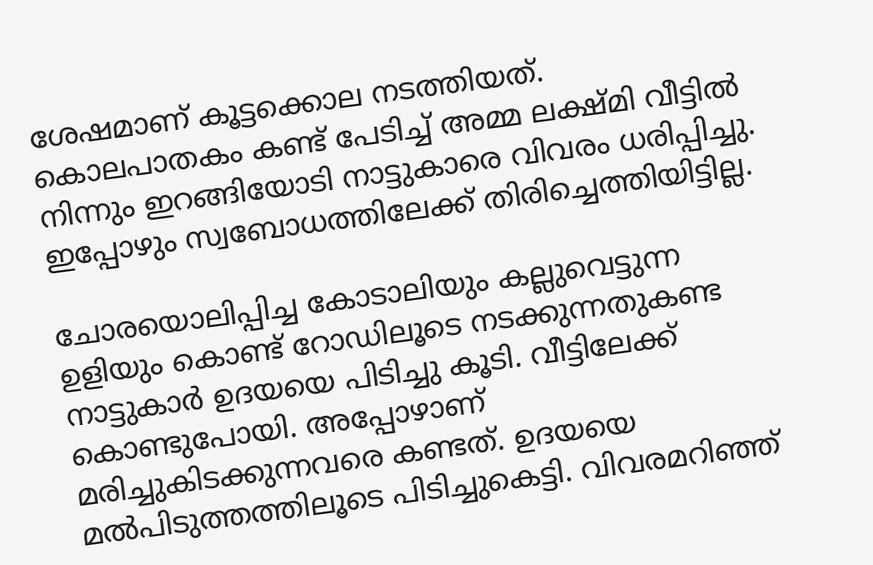ശേഷമാണ് കൂട്ടക്കൊല നടത്തിയത്. കൊലപാതകം കണ്ട് പേടിച്ച് അമ്മ ലക്ഷ്മി വീട്ടില്‍ നിന്നും ഇറങ്ങിയോടി നാട്ടുകാരെ വിവരം ധരിപ്പിച്ചു. ഇപ്പോഴും സ്വബോധത്തിലേക്ക് തിരിച്ചെത്തിയിട്ടില്ല.

ചോരയൊലിപ്പിച്ച കോടാലിയും കല്ലുവെട്ടുന്ന ഉളിയും കൊണ്ട് റോഡിലൂടെ നടക്കുന്നതുകണ്ട നാട്ടുകാര്‍ ഉദയയെ പിടിച്ചു കൂടി. വീട്ടിലേക്ക് കൊണ്ടുപോയി. അപ്പോഴാണ് മരിച്ചുകിടക്കുന്നവരെ കണ്ടത്. ഉദയയെ മല്‍പിടുത്തത്തിലൂടെ പിടിച്ചുകെട്ടി. വിവരമറിഞ്ഞ്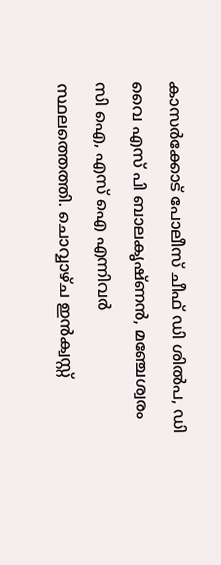കാസര്‍ക്കോട് പോലീസ് ചീഫ് ഡി ശില്‍പ, ഡി വൈ എസ് പി ബാലകൃഷ്ണന്‍, മഞ്ചേശ്വരം സി ഐ, എസ് ഐ എന്നിവര്‍ സ്ഥലത്തെത്തി. ചൊവ്വാഴ്ച ഇന്‍ക്വസ്റ്റ്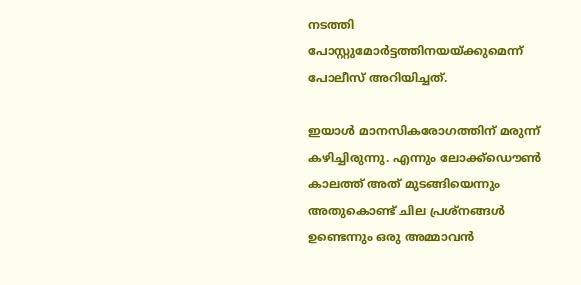നടത്തി പോസ്റ്റുമോര്‍ട്ടത്തിനയയ്ക്കുമെന്ന് പോലീസ് അറിയിച്ചത്.

ഇയാള്‍ മാനസികരോഗത്തിന് മരുന്ന് കഴിച്ചിരുന്നു. എന്നും ലോക്ക്ഡൌണ്‍ കാലത്ത് അത് മുടങ്ങിയെന്നും അതുകൊണ്ട് ചില പ്രശ്നങ്ങള്‍ ഉണ്ടെന്നും ഒരു അമ്മാവന്‍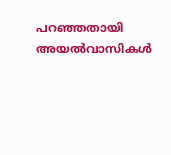പറഞ്ഞതായി അയല്‍വാസികള്‍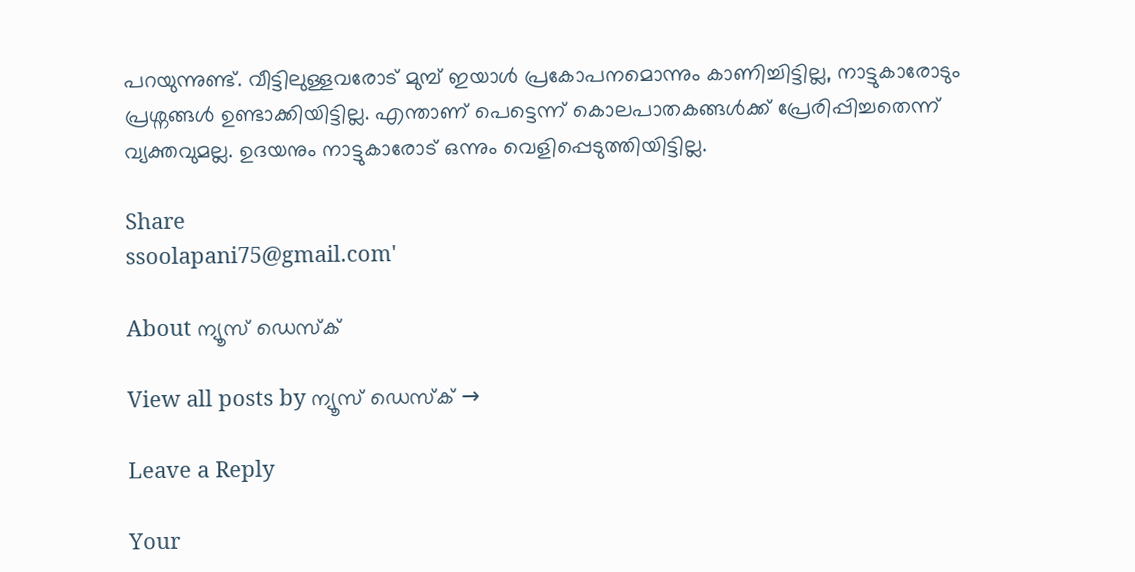പറയുന്നുണ്ട്. വീട്ടിലുള്ളവരോട് മുമ്പ് ഇയാള്‍ പ്രകോപനമൊന്നും കാണിച്ചിട്ടില്ല, നാട്ടുകാരോടും പ്രശ്നങ്ങള്‍ ഉണ്ടാക്കിയിട്ടില്ല. എന്താണ് പെട്ടെന്ന് കൊലപാതകങ്ങള്‍ക്ക് പ്രേരിപ്പിച്ചതെന്ന് വ്യക്തവുമല്ല. ഉദയനും നാട്ടുകാരോട് ഒന്നും വെളിപ്പെടുത്തിയിട്ടില്ല.

Share
ssoolapani75@gmail.com'

About ന്യൂസ് ഡെസ്ക്

View all posts by ന്യൂസ് ഡെസ്ക് →

Leave a Reply

Your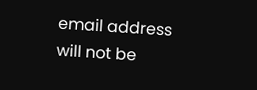email address will not be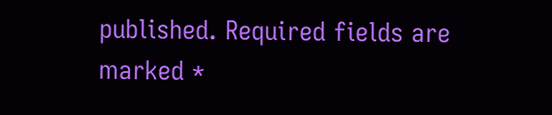published. Required fields are marked *